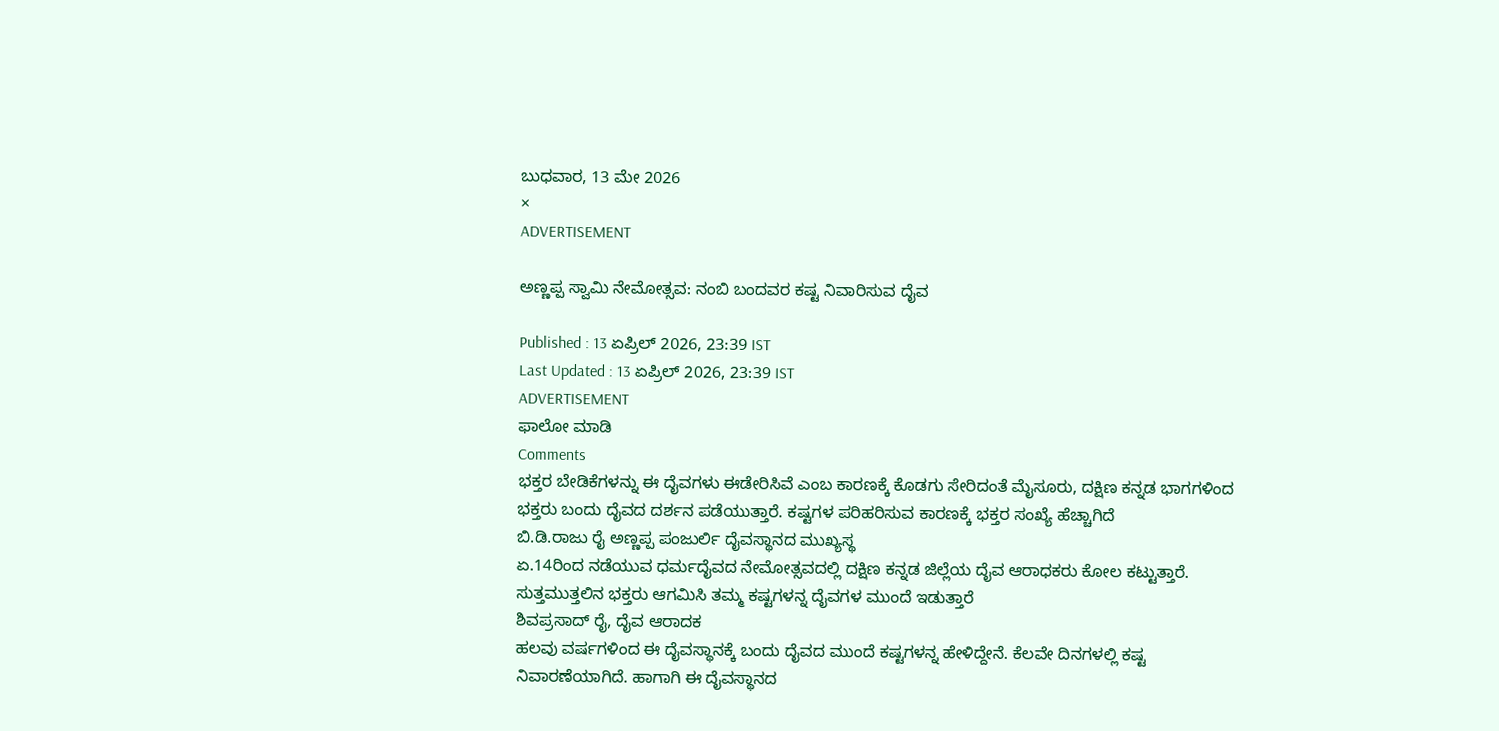ಬುಧವಾರ, 13 ಮೇ 2026
×
ADVERTISEMENT

ಅಣ್ಣಪ್ಪ ಸ್ವಾಮಿ ನೇಮೋತ್ಸವ: ನಂಬಿ ಬಂದವರ ಕಷ್ಟ ನಿವಾರಿಸುವ ದೈವ

Published : 13 ಏಪ್ರಿಲ್ 2026, 23:39 IST
Last Updated : 13 ಏಪ್ರಿಲ್ 2026, 23:39 IST
ADVERTISEMENT
ಫಾಲೋ ಮಾಡಿ
Comments
ಭಕ್ತರ ಬೇಡಿಕೆಗಳನ್ನು ಈ ದೈವಗಳು ಈಡೇರಿಸಿವೆ ಎಂಬ ಕಾರಣಕ್ಕೆ ಕೊಡಗು ಸೇರಿದಂತೆ‌ ಮೈಸೂರು, ದಕ್ಷಿಣ ಕನ್ನಡ ಭಾಗಗಳಿಂದ ಭಕ್ತರು ಬಂದು ದೈವದ ದರ್ಶನ ಪಡೆಯುತ್ತಾರೆ. ಕಷ್ಟಗಳ ಪರಿಹರಿಸುವ ಕಾರಣಕ್ಕೆ ಭಕ್ತರ ಸಂಖ್ಯೆ ಹೆಚ್ಚಾಗಿದೆ‌
ಬಿ.ಡಿ.ರಾಜು ರೈ ಅಣ್ಣಪ್ಪ ಪಂಜುರ್ಲಿ ದೈವಸ್ಥಾನದ ಮುಖ್ಯಸ್ಥ
ಏ‌‌.14ರಿಂದ ನಡೆಯುವ ಧರ್ಮದೈವದ ನೇಮೋತ್ಸವದಲ್ಲಿ ದಕ್ಷಿಣ ಕನ್ನಡ ಜಿಲ್ಲೆಯ ದೈವ ಆರಾಧಕರು ಕೋಲ ಕಟ್ಟುತ್ತಾರೆ. ಸುತ್ತಮುತ್ತಲಿನ ಭಕ್ತರು ಆಗಮಿಸಿ ತಮ್ಮ ಕಷ್ಟಗಳನ್ನ ದೈವಗಳ ಮುಂದೆ ಇಡುತ್ತಾರೆ
ಶಿವಪ್ರಸಾದ್ ರೈ, ದೈವ ಆರಾದಕ
ಹಲವು ವರ್ಷಗಳಿಂದ ಈ ದೈವಸ್ಥಾನಕ್ಕೆ ಬಂದು ದೈವದ ಮುಂದೆ ಕಷ್ಟಗಳನ್ನ ಹೇಳಿದ್ದೇನೆ. ಕೆಲವೇ ದಿನಗಳಲ್ಲಿ ಕಷ್ಟ ನಿವಾರಣೆಯಾಗಿದೆ. ಹಾಗಾಗಿ ಈ ದೈವಸ್ಥಾನದ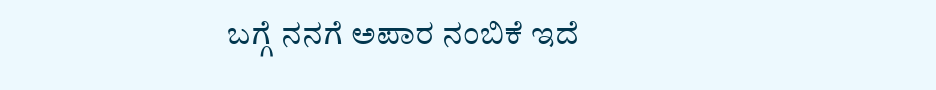ಬಗ್ಗೆ ನನಗೆ ಅಪಾರ ನಂಬಿಕೆ ಇದೆ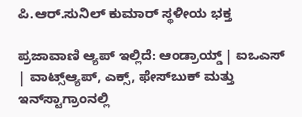ಪಿ.ಆರ್.ಸುನಿಲ್ ಕುಮಾರ್ ಸ್ಥಳೀಯ ಭಕ್ತ

ಪ್ರಜಾವಾಣಿ ಆ್ಯಪ್ ಇಲ್ಲಿದೆ: ಆಂಡ್ರಾಯ್ಡ್ | ಐಒಎಸ್ | ವಾಟ್ಸ್ಆ್ಯಪ್, ಎಕ್ಸ್, ಫೇಸ್‌ಬುಕ್ ಮತ್ತು ಇನ್‌ಸ್ಟಾಗ್ರಾಂನಲ್ಲಿ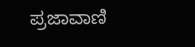ಪ್ರಜಾವಾಣಿ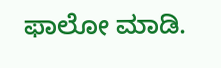ಫಾಲೋ ಮಾಡಿ.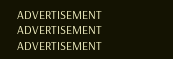ADVERTISEMENT
ADVERTISEMENT
ADVERTISEMENT